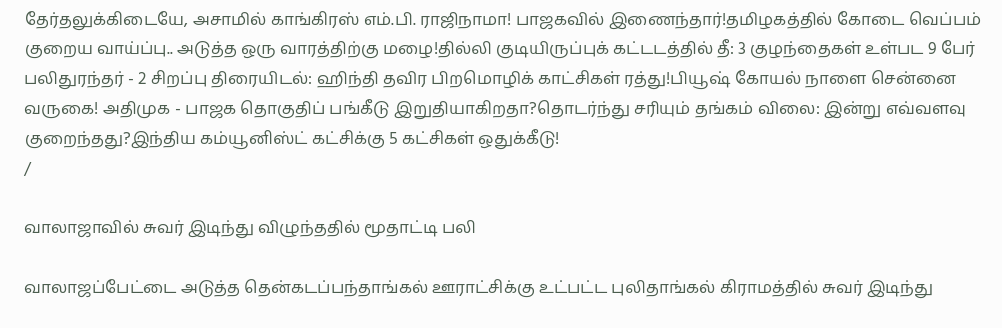தேர்தலுக்கிடையே, அசாமில் காங்கிரஸ் எம்.பி. ராஜிநாமா! பாஜகவில் இணைந்தார்!தமிழகத்தில் கோடை வெப்பம் குறைய வாய்ப்பு.. அடுத்த ஒரு வாரத்திற்கு மழை!தில்லி குடியிருப்புக் கட்டடத்தில் தீ: 3 குழந்தைகள் உள்பட 9 பேர் பலிதுரந்தர் - 2 சிறப்பு திரையிடல்: ஹிந்தி தவிர பிறமொழிக் காட்சிகள் ரத்து!பியூஷ் கோயல் நாளை சென்னை வருகை! அதிமுக - பாஜக தொகுதிப் பங்கீடு இறுதியாகிறதா?தொடர்ந்து சரியும் தங்கம் விலை: இன்று எவ்வளவு குறைந்தது?இந்திய கம்யூனிஸ்ட் கட்சிக்கு 5 கட்சிகள் ஒதுக்கீடு!
/

வாலாஜாவில் சுவர் இடிந்து விழுந்ததில் மூதாட்டி பலி

வாலாஜப்பேட்டை அடுத்த தென்கடப்பந்தாங்கல் ஊராட்சிக்கு உட்பட்ட புலிதாங்கல் கிராமத்தில் சுவர் இடிந்து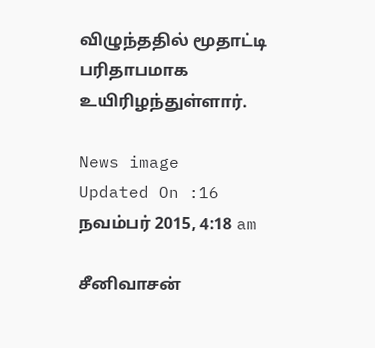விழுந்ததில் மூதாட்டி பரிதாபமாக உயிரிழந்துள்ளார்.

News image
Updated On :16 நவம்பர் 2015, 4:18 am

சீனிவாசன்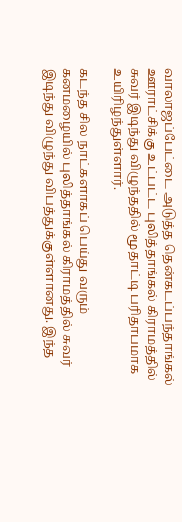வாலாஜப்பேட்டை அடுத்த தென்கடப்பந்தாங்கல் ஊராட்சிக்கு உட்பட்ட புலித்தாங்கல் கிராமத்தில் சுவர் இடிந்து விழுந்ததில் மூதாட்டி பரிதாபமாக உயிரிழந்துள்ளார்.

கடந்த சில நாட்களாகப் பெய்து வரும் கனமழையில் புலித்தாங்கல் கிராமத்தில் சுவர் இடிந்து விழுந்து விபத்துக்குள்ளானது. இந்த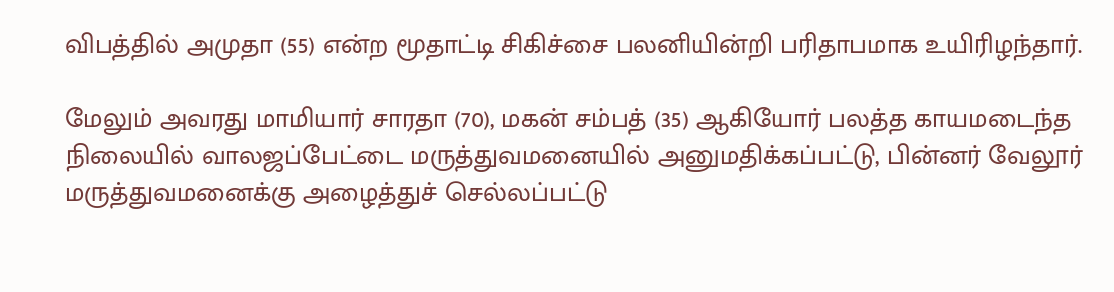விபத்தில் அமுதா (55) என்ற மூதாட்டி சிகிச்சை பலனியின்றி பரிதாபமாக உயிரிழந்தார்.

மேலும் அவரது மாமியார் சாரதா (70), மகன் சம்பத் (35) ஆகியோர் பலத்த காயமடைந்த நிலையில் வாலஜப்பேட்டை மருத்துவமனையில் அனுமதிக்கப்பட்டு, பின்னர் வேலூர் மருத்துவமனைக்கு அழைத்துச் செல்லப்பட்டு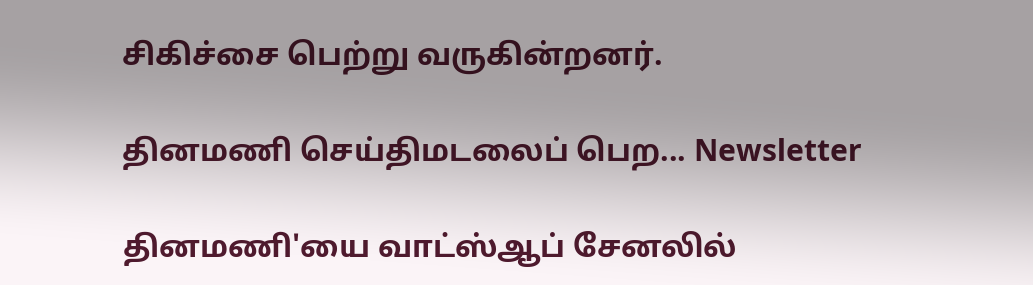சிகிச்சை பெற்று வருகின்றனர்.

தினமணி செய்திமடலைப் பெற... Newsletter

தினமணி'யை வாட்ஸ்ஆப் சேனலில்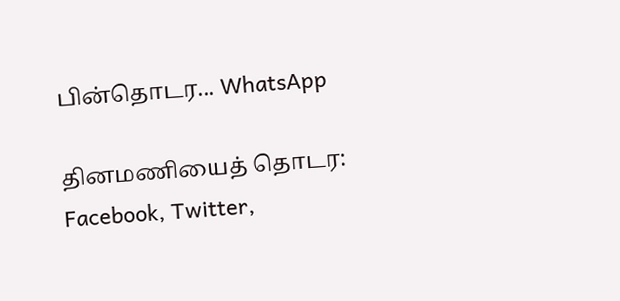பின்தொடர... WhatsApp

தினமணியைத் தொடர: Facebook, Twitter,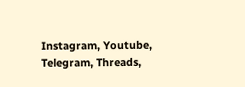Instagram, Youtube, Telegram, Threads,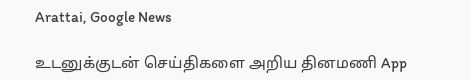Arattai, Google News

உடனுக்குடன் செய்திகளை அறிய தினமணி App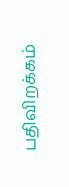பதிவிறக்கம்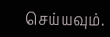செய்யவும்.